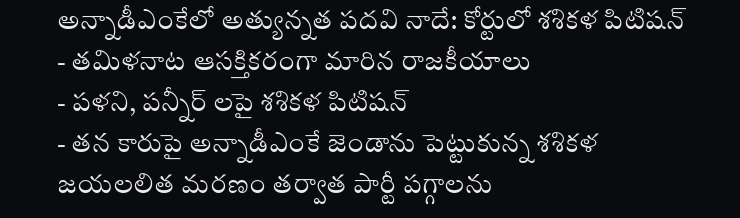అన్నాడీఎంకేలో అత్యున్నత పదవి నాదే: కోర్టులో శశికళ పిటిషన్
- తమిళనాట ఆసక్తికరంగా మారిన రాజకీయాలు
- పళని, పన్నీర్ లపై శశికళ పిటిషన్
- తన కారుపై అన్నాడీఎంకే జెండాను పెట్టుకున్న శశికళ
జయలలిత మరణం తర్వాత పార్టీ పగ్గాలను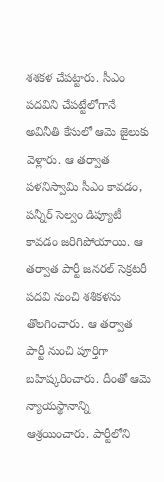శశకళ చేపట్టారు. సీఎం పదవిని చేపట్టేలోగానే అవినీతి కేసులో ఆమె జైలుకు వెళ్లారు. ఆ తర్వాత పళనిస్వామి సీఎం కావడం, పన్నీర్ సెల్వం డిప్యూటీ కావడం జరిగిపోయాయి. ఆ తర్వాత పార్టీ జనరల్ సెక్రటరీ పదవి నుంచి శశికళను తొలగించారు. ఆ తర్వాత పార్టీ నుంచి పూర్తిగా బహిష్కరించారు. దీంతో ఆమె న్యాయస్థానాన్ని ఆశ్రయించారు. పార్టీలోని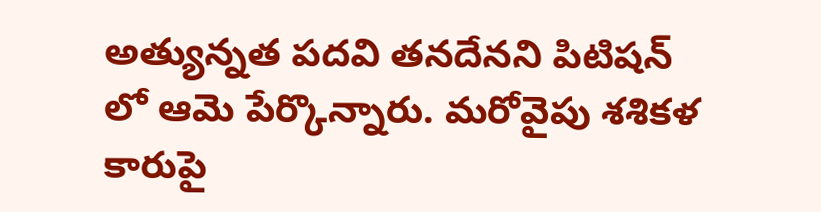అత్యున్నత పదవి తనదేనని పిటిషన్ లో ఆమె పేర్కొన్నారు. మరోవైపు శశికళ కారుపై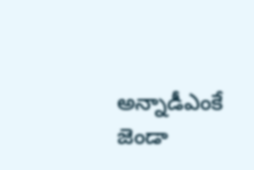అన్నాడీఎంకే జెండా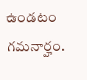ఉండటం గమనార్హం.